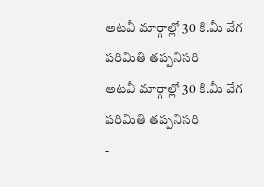అటవీ మార్గాల్లో 30 కి.మీ వేగ పరిమితి తప్పనిసరి
అటవీ మార్గాల్లో 30 కి.మీ వేగ పరిమితి తప్పనిసరి
-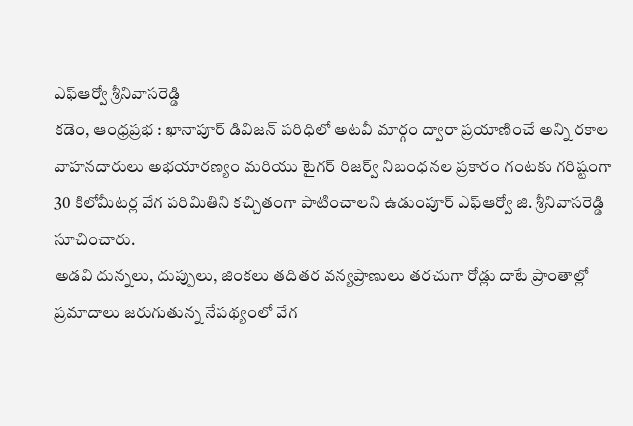ఎఫ్ఆర్వో శ్రీనివాసరెడ్డి
కడెం, ఆంధ్రప్రభ : ఖానాపూర్ డివిజన్ పరిధిలో అటవీ మార్గం ద్వారా ప్రయాణించే అన్ని రకాల వాహనదారులు అభయారణ్యం మరియు టైగర్ రిజర్వ్ నిబంధనల ప్రకారం గంటకు గరిష్టంగా 30 కిలోమీటర్ల వేగ పరిమితిని కచ్చితంగా పాటించాలని ఉడుంపూర్ ఎఫ్ఆర్వో జి. శ్రీనివాసరెడ్డి సూచించారు.
అడవి దున్నలు, దుప్పులు, జింకలు తదితర వన్యప్రాణులు తరచుగా రోడ్లు దాటే ప్రాంతాల్లో ప్రమాదాలు జరుగుతున్న నేపథ్యంలో వేగ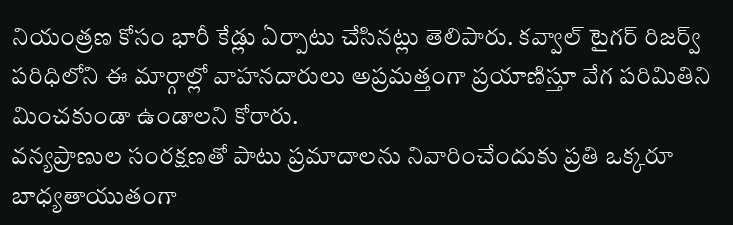నియంత్రణ కోసం భారీ కేడ్లు ఏర్పాటు చేసినట్లు తెలిపారు. కవ్వాల్ టైగర్ రిజర్వ్ పరిధిలోని ఈ మార్గాల్లో వాహనదారులు అప్రమత్తంగా ప్రయాణిస్తూ వేగ పరిమితిని మించకుండా ఉండాలని కోరారు.
వన్యప్రాణుల సంరక్షణతో పాటు ప్రమాదాలను నివారించేందుకు ప్రతి ఒక్కరూ బాధ్యతాయుతంగా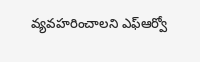వ్యవహరించాలని ఎఫ్ఆర్వో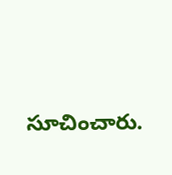సూచించారు.